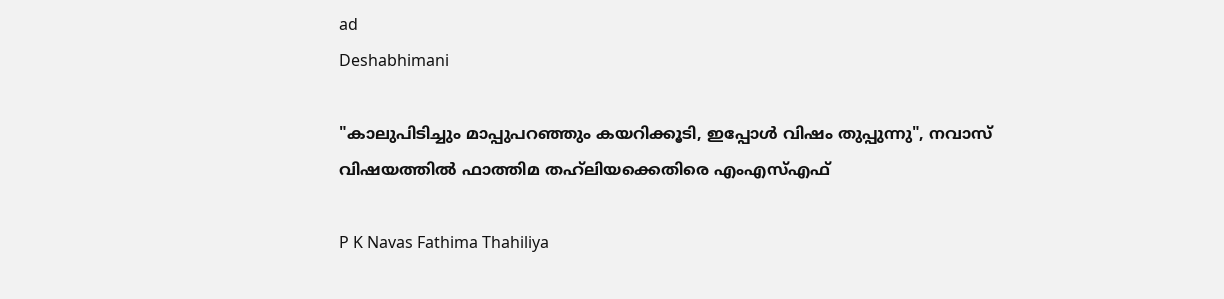ad
Deshabhimani

"കാലുപിടിച്ചും മാപ്പുപറഞ്ഞും കയറിക്കൂടി, ഇപ്പോൾ വിഷം തുപ്പുന്നു", നവാസ് വിഷയത്തിൽ ഫാത്തിമ തഹ്‍ലിയക്കെതിരെ എംഎസ്എഫ്

P K Navas Fathima Thahiliya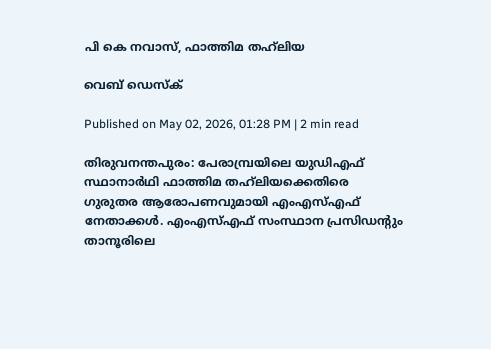പി കെ നവാസ്, ഫാത്തിമ തഹ്‍ലിയ

വെബ് ഡെസ്ക്

Published on May 02, 2026, 01:28 PM | 2 min read

തിരുവനന്തപുരം: പേരാമ്പ്രയിലെ യുഡിഎഫ് സ്ഥാനാർഥി ഫാത്തിമ തഹ്‍ലിയക്കെതിരെ ഗുരുതര ആരോപണവുമായി എംഎസ്എഫ് നേതാക്കൾ. എംഎസ്എഫ് സംസ്ഥാന പ്രസിഡന്റും താനൂരിലെ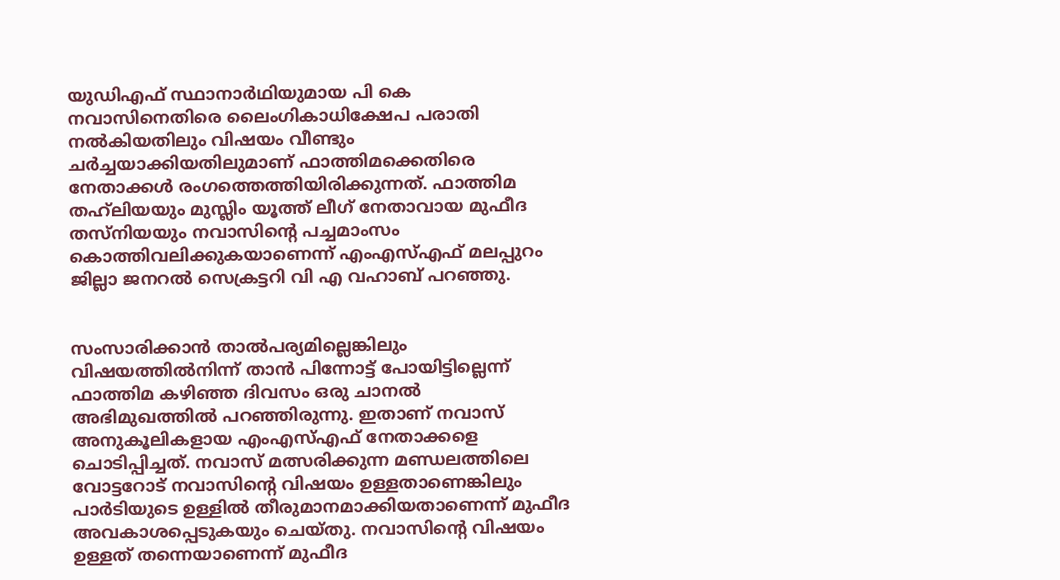യുഡിഎഫ് സ്ഥാനാർഥിയുമായ പി കെ നവാസിനെതിരെ ലൈംഗികാധിക്ഷേപ പരാതി നൽകിയതിലും വിഷയം വീണ്ടും ചർച്ചയാക്കിയതിലുമാണ് ഫാത്തിമക്കെതിരെ നേതാക്കൾ രംഗത്തെത്തിയിരിക്കുന്നത്. ഫാത്തിമ തഹ്‍ലിയയും മുസ്ലിം യൂത്ത് ലീഗ് നേതാവായ മുഫീദ തസ്നിയയും നവാസിന്റെ പച്ചമാംസം കൊത്തിവലിക്കുകയാണെന്ന് എംഎസ്എഫ് മലപ്പുറം ജില്ലാ ജനറൽ സെക്രട്ടറി വി എ വഹാബ് പറഞ്ഞു.


സംസാരിക്കാൻ താൽപര്യമില്ലെങ്കിലും വിഷയത്തിൽനിന്ന് താൻ പിന്നോട്ട് പോയിട്ടില്ലെന്ന് ഫാത്തിമ കഴിഞ്ഞ ദിവസം ഒരു ചാനൽ അഭിമുഖത്തിൽ പറഞ്ഞിരുന്നു. ഇതാണ് നവാസ് അനുകൂലികളായ എംഎസ്എഫ് നേതാക്കളെ ചൊടിപ്പിച്ചത്. നവാസ് മത്സരിക്കുന്ന മണ്ഡലത്തിലെ വോട്ടറോട് നവാസിന്റെ വിഷയം ഉള്ളതാണെങ്കിലും പാർടിയുടെ ഉള്ളിൽ തീരുമാനമാക്കിയതാണെന്ന് മുഫീദ അവകാശപ്പെടുകയും ചെയ്തു. നവാസിന്റെ വിഷയം ഉള്ളത് തന്നെയാണെന്ന് മുഫീദ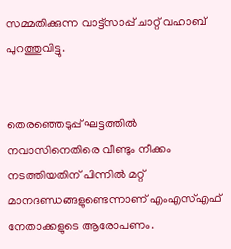സമ്മതിക്കുന്ന വാട്ട്സാപ്പ് ചാറ്റ് വഹാബ് പുറത്തുവിട്ടു.


തെരഞ്ഞെടുപ്പ് ഘട്ടത്തിൽ നവാസിനെതിരെ വീണ്ടും നീക്കം നടത്തിയതിന് പിന്നിൽ മറ്റ് മാനദണ്ഡങ്ങളുണ്ടെന്നാണ് എംഎസ്എഫ് നേതാക്കളുടെ ആരോപണം.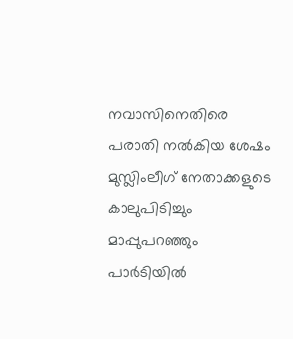നവാസിനെതിരെ പരാതി നൽകിയ ശേഷം മുസ്ലിംലീഗ് നേതാക്കളുടെ കാലുപിടിച്ചും മാപ്പുപറഞ്ഞും പാർടിയിൽ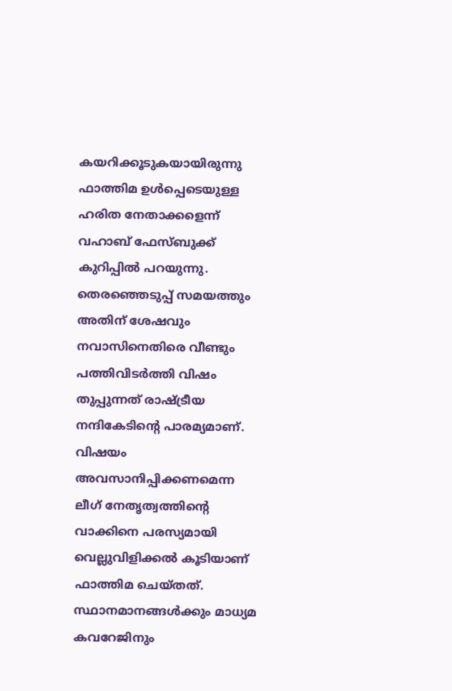കയറിക്കൂടുകയായിരുന്നു ഫാത്തിമ ഉൾപ്പെടെയുള്ള ഹരിത നേതാക്കളെന്ന് വഹാബ് ഫേസ്ബുക്ക് കുറിപ്പിൽ പറയുന്നു. തെരഞ്ഞെടുപ്പ് സമയത്തും അതിന് ശേഷവും നവാസിനെതിരെ വീണ്ടും പത്തിവിടർത്തി വിഷം തുപ്പുന്നത് രാഷ്ട്രീയ നന്ദികേടിന്റെ പാരമ്യമാണ്. വിഷയം അവസാനിപ്പിക്കണമെന്ന ലീഗ് നേതൃത്വത്തിന്റെ വാക്കിനെ പരസ്യമായി വെല്ലുവിളിക്കൽ കൂടിയാണ് ഫാത്തിമ ചെയ്തത്. സ്ഥാനമാനങ്ങൾക്കും മാധ്യമ കവറേജിനും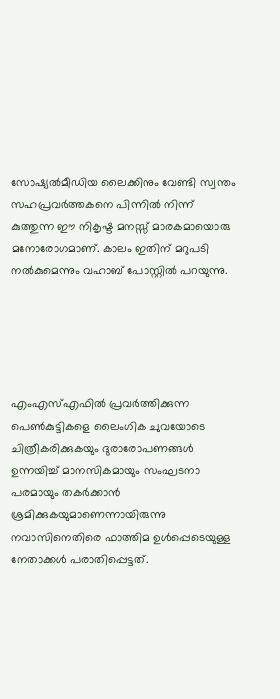സോഷ്യൽമീഡിയ ലൈക്കിനും വേണ്ടി സ്വന്തം സഹപ്രവർത്തകനെ പിന്നിൽ നിന്ന് കുത്തുന്ന ഈ നികൃഷ്ട മനസ്സ് മാരകമായൊരു മനോരോഗമാണ്. കാലം ഇതിന് മറുപടി നൽകുമെന്നും വഹാബ് പോസ്റ്റിൽ പറയുന്നു.





എംഎസ്എഫില്‍ പ്രവര്‍ത്തിക്കുന്ന പെണ്‍കുട്ടികളെ ലൈംഗിക ചുവയോടെ ചിത്രീകരിക്കുകയും ദുരാരോപണങ്ങള്‍ ഉന്നയിച്ച് മാനസികമായും സംഘടനാ പരമായും തകര്‍ക്കാൻ ശ്രമിക്കുകയുമാണെന്നായിരുന്നു നവാസിനെതിരെ ഫാത്തിമ ഉൾപ്പെടെയുള്ള നേതാക്കൾ പരാതിപ്പെട്ടത്.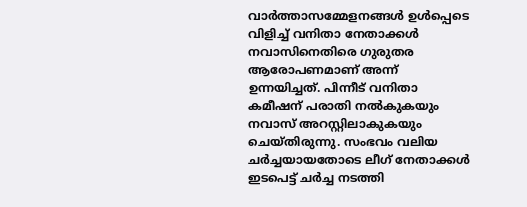വാർത്താസമ്മേളനങ്ങൾ ഉൾപ്പെടെ വിളിച്ച് വനിതാ നേതാക്കൾ നവാസിനെതിരെ ഗുരുതര ആരോപണമാണ് അന്ന് ഉന്നയിച്ചത്. പിന്നീട് വനിതാ കമീഷന് പരാതി നൽകുകയും നവാസ് അറസ്റ്റിലാകുകയും ചെയ്തിരുന്നു. സംഭവം വലിയ ചർച്ചയായതോടെ ലീഗ് നേതാക്കൾ ഇടപെട്ട് ചർച്ച നടത്തി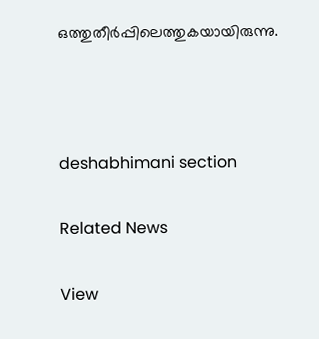ഒത്തുതീർപ്പിലെത്തുകയായിരുന്നു.



deshabhimani section

Related News

View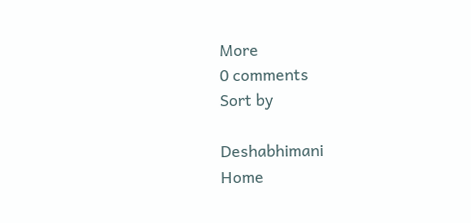More
0 comments
Sort by

Deshabhimani
Home